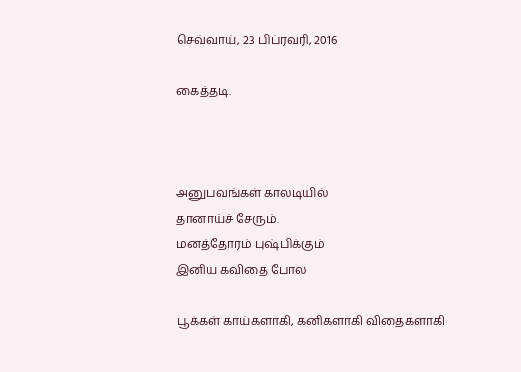செவ்வாய், 23 பிப்ரவரி, 2016

கைத்தடி.



அனுபவங்கள் காலடியில்
தானாய்ச் சேரும்.
மனத்தோரம் புஷ்பிக்கும்
இனிய கவிதை போல

பூக்கள் காய்களாகி, கனிகளாகி விதைகளாகி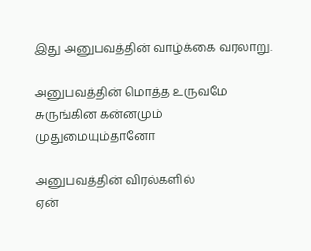இது அனுபவத்தின் வாழ்க்கை வரலாறு.

அனுபவத்தின் மொத்த உருவமே
சுருங்கின கன்னமும்
முதுமையும்தானோ

அனுபவத்தின் விரல்களில்
ஏன்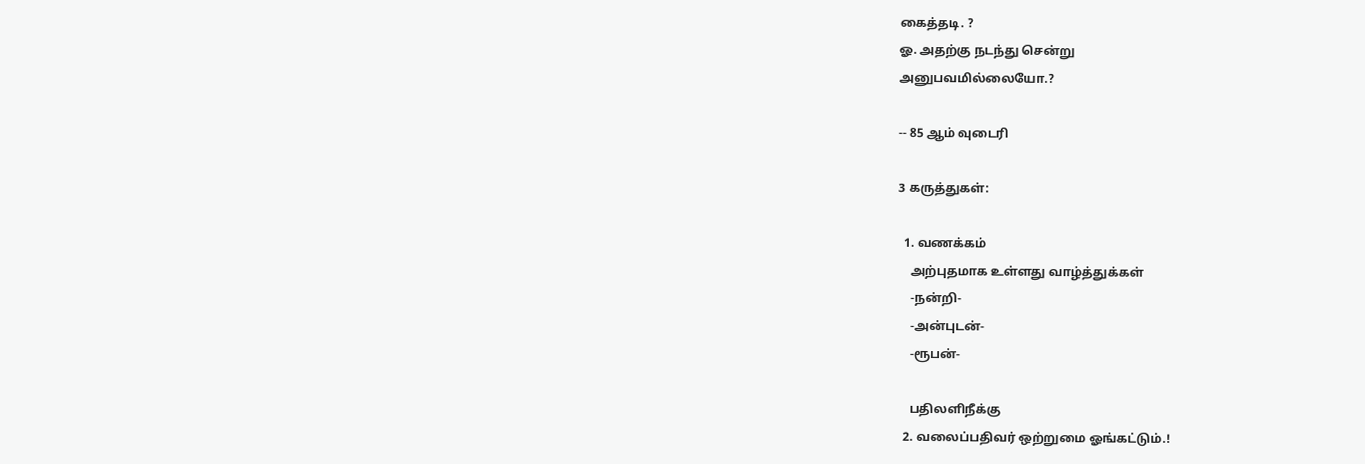கைத்தடி. ?
ஓ. அதற்கு நடந்து சென்று
அனுபவமில்லையோ.?

-- 85 ஆம் வுடைரி

3 கருத்துகள்:

  1. வணக்கம்
    அற்புதமாக உள்ளது வாழ்த்துக்கள்
    -நன்றி-
    -அன்புடன்-
    -ரூபன்-

    பதிலளிநீக்கு
  2. வலைப்பதிவர் ஒற்றுமை ஓங்கட்டும்.!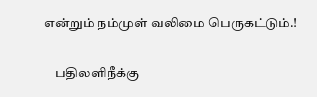என்றும் நம்முள் வலிமை பெருகட்டும்.!

    பதிலளிநீக்கு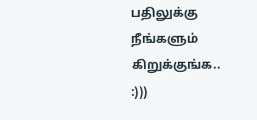பதிலுக்கு நீங்களும் கிறுக்குங்க.. :)))